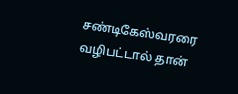சண்டிகேஸ்வரரை வழிபட்டால் தான்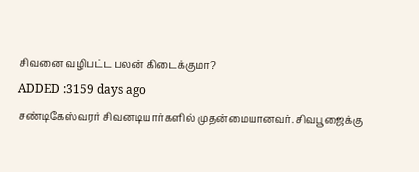சிவனை வழிபட்ட பலன் கிடைக்குமா?
ADDED :3159 days ago
சண்டிகேஸ்வரர் சிவனடியார்களில் முதன்மையானவர். சிவபூஜைக்கு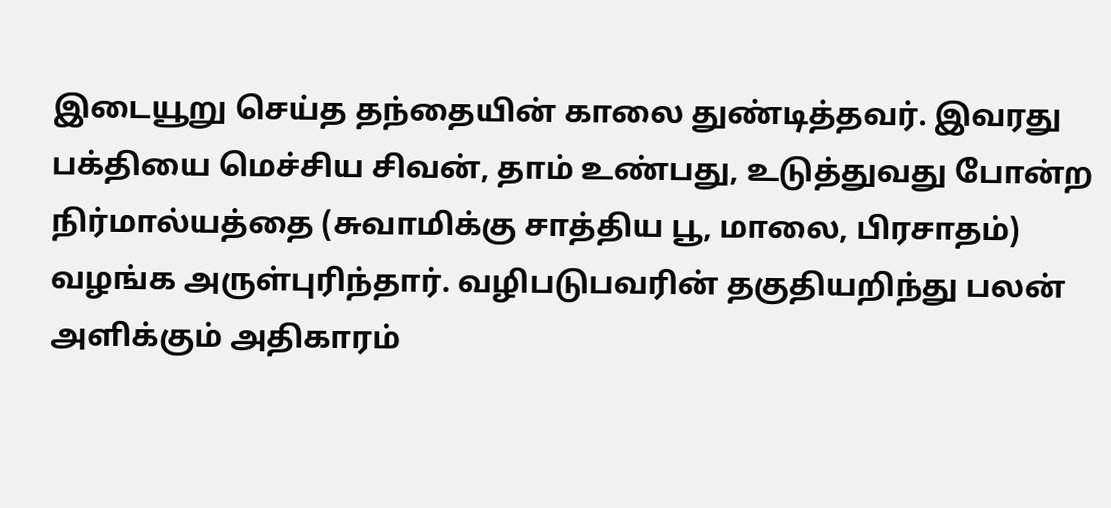இடையூறு செய்த தந்தையின் காலை துண்டித்தவர். இவரது பக்தியை மெச்சிய சிவன், தாம் உண்பது, உடுத்துவது போன்ற நிர்மால்யத்தை (சுவாமிக்கு சாத்திய பூ, மாலை, பிரசாதம்) வழங்க அருள்புரிந்தார். வழிபடுபவரின் தகுதியறிந்து பலன் அளிக்கும் அதிகாரம்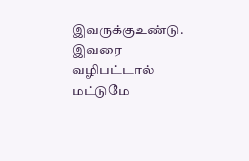இவருக்குஉண்டு. இவரை வழிபட்டால் மட்டுமே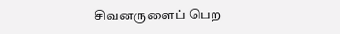சிவனருளைப் பெற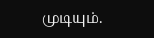முடியும்.